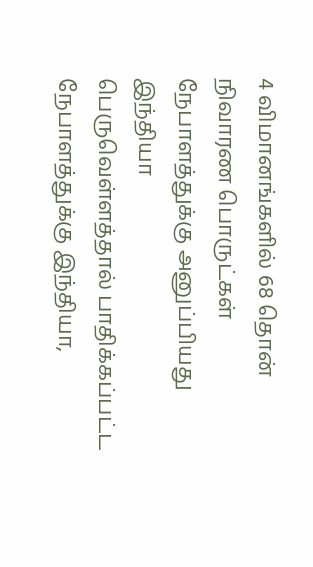4 விமானங்களில் 68 தொன் நிவாரண பொருட்கள் நேபாளத்துக்கு அனுப்பியது இந்தியா
பெருவெள்ளத்தால் பாதிக்கப்பட்ட நேபாளத்துக்கு இந்தியா,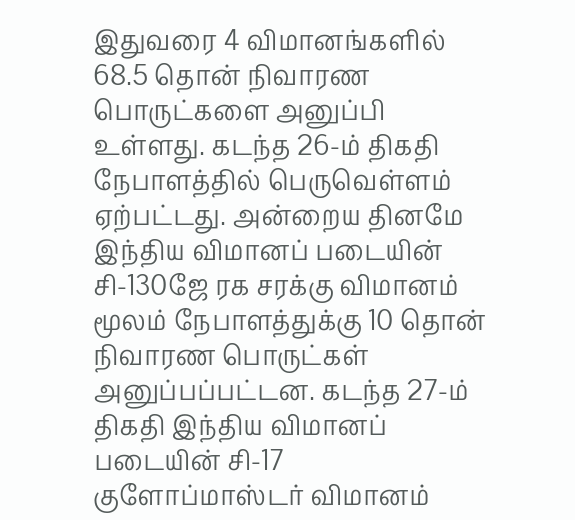இதுவரை 4 விமானங்களில் 68.5 தொன் நிவாரண பொருட்களை அனுப்பி உள்ளது. கடந்த 26-ம் திகதி நேபாளத்தில் பெருவெள்ளம் ஏற்பட்டது. அன்றைய தினமே இந்திய விமானப் படையின் சி-130ஜே ரக சரக்கு விமானம் மூலம் நேபாளத்துக்கு 10 தொன் நிவாரண பொருட்கள் அனுப்பப்பட்டன. கடந்த 27-ம் திகதி இந்திய விமானப் படையின் சி-17 குளோப்மாஸ்டர் விமானம்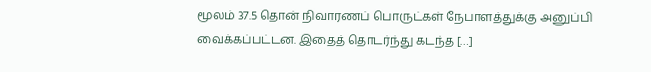மூலம் 37.5 தொன் நிவாரணப் பொருட்கள் நேபாளத்துக்கு அனுப்பி வைக்கப்பட்டன. இதைத் தொடர்ந்து கடந்த […]